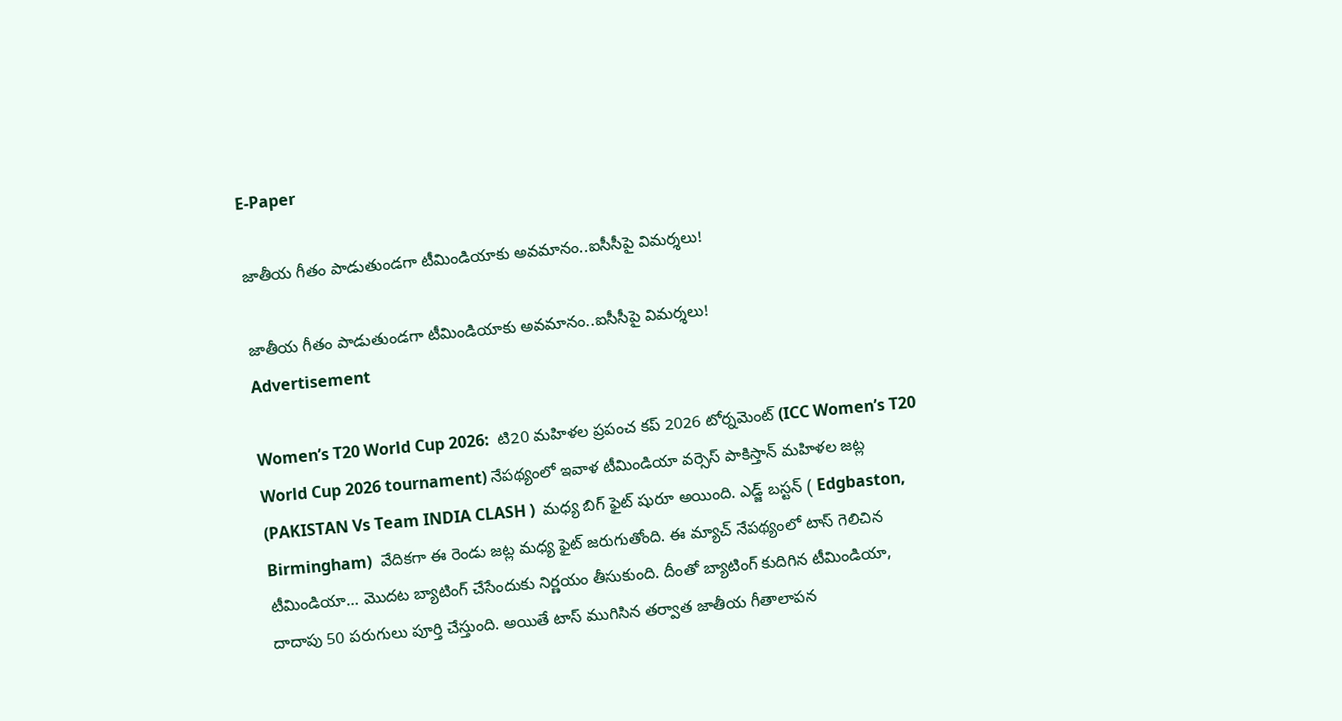E-Paper

జాతీయ గీతం పాడుతుండ‌గా టీమిండియాకు అవ‌మానం..ఐసీసీపై విమ‌ర్శ‌లు!

జాతీయ గీతం పాడుతుండ‌గా టీమిండియాకు అవ‌మానం..ఐసీసీపై విమ‌ర్శ‌లు!
Advertisement

Women’s T20 World Cup 2026:  టి20 మహిళల ప్రపంచ కప్ 2026 టోర్నమెంట్ (ICC Women’s T20 World Cup 2026 tournament) నేపథ్యంలో ఇవాళ టీమిండియా వర్సెస్ పాకిస్తాన్ మహిళల జట్ల (PAKISTAN Vs Team INDIA CLASH )  మధ్య బిగ్ ఫైట్ షురూ అయింది. ఎడ్జ్ బస్టన్ ( Edgbaston, Birmingham)  వేదికగా ఈ రెండు జట్ల మధ్య ఫైట్ జరుగుతోంది. ఈ మ్యాచ్ నేపథ్యంలో టాస్ గెలిచిన టీమిండియా… మొదట బ్యాటింగ్ చేసేందుకు నిర్ణయం తీసుకుంది. దీంతో బ్యాటింగ్ కుదిగిన టీమిండియా, దాదాపు 50 పరుగులు పూర్తి చేస్తుంది. అయితే టాస్ ముగిసిన తర్వాత జాతీయ గీతాలాపన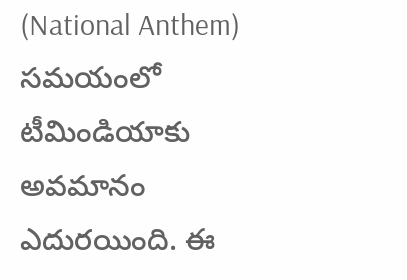(National Anthem) సమయంలో టీమిండియాకు అవమానం ఎదురయింది. ఈ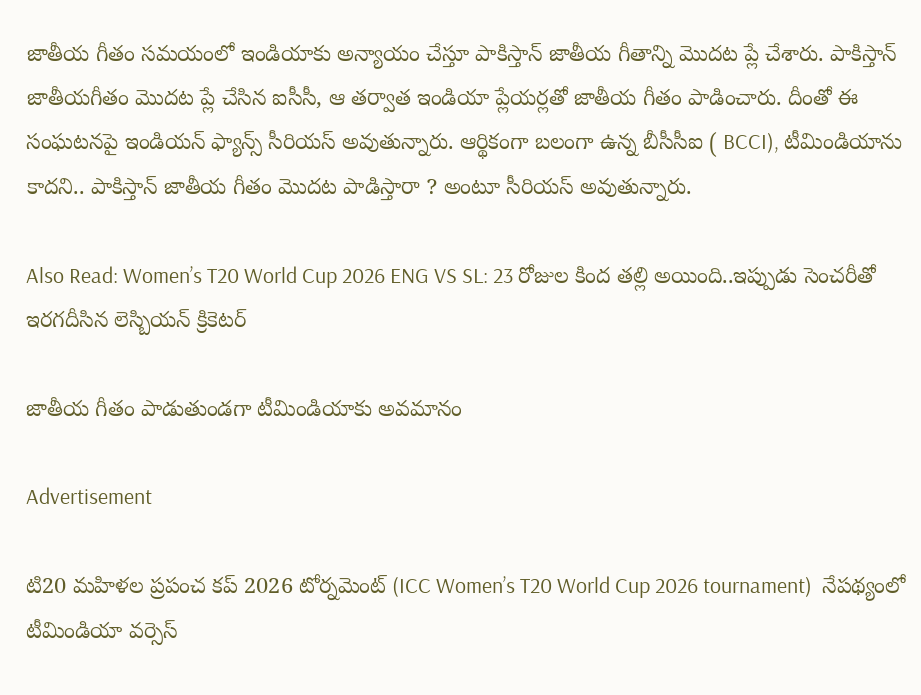జాతీయ గీతం సమయంలో ఇండియాకు అన్యాయం చేస్తూ పాకిస్తాన్ జాతీయ గీతాన్ని మొదట ప్లే చేశారు. పాకిస్తాన్ జాతీయగీతం మొద‌ట ప్లే చేసిన ఐసీసీ, ఆ త‌ర్వాత ఇండియా ప్లేయ‌ర్ల‌తో జాతీయ గీతం పాడించారు. దీంతో ఈ సంఘ‌ట‌న‌పై ఇండియ‌న్ ఫ్యాన్స్ సీరియ‌స్ అవుతున్నారు. ఆర్థికంగా బ‌లంగా ఉన్న బీసీసీఐ ( BCCI), టీమిండియాను కాద‌ని.. పాకిస్తాన్ జాతీయ గీతం మొద‌ట పాడిస్తారా ? అంటూ సీరియ‌స్ అవుతున్నారు.

Also Read: Women’s T20 World Cup 2026 ENG VS SL: 23 రోజుల కింద తల్లి అయింది..ఇప్పుడు సెంచ‌రీతో ఇర‌గ‌దీసిన లెస్బియ‌న్ క్రికెట‌ర్

జాతీయ గీతం పాడుతుండ‌గా టీమిండియాకు అవ‌మానం

Advertisement

టి20 మహిళల ప్రపంచ కప్ 2026 టోర్నమెంట్ (ICC Women’s T20 World Cup 2026 tournament)  నేపథ్యంలో టీమిండియా వర్సెస్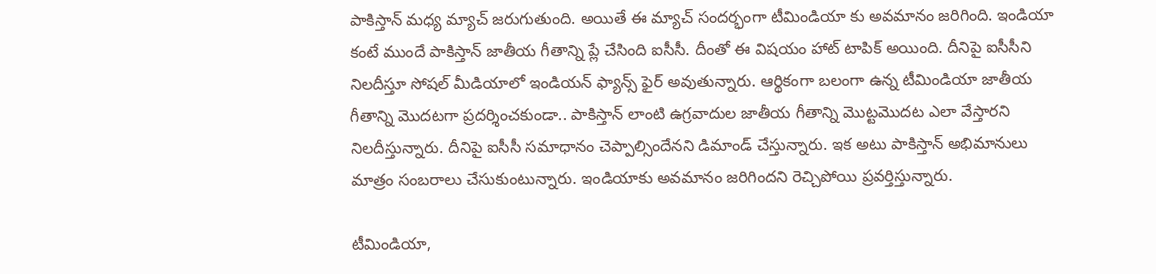పాకిస్తాన్ మధ్య మ్యాచ్ జరుగుతుంది. అయితే ఈ మ్యాచ్ సందర్భంగా టీమిండియా కు అవమానం జరిగింది. ఇండియా కంటే ముందే పాకిస్తాన్ జాతీయ గీతాన్ని ప్లే చేసింది ఐసీసీ. దీంతో ఈ విషయం హాట్ టాపిక్ అయింది. దీనిపై ఐసీసీని నిలదీస్తూ సోషల్ మీడియాలో ఇండియన్ ఫ్యాన్స్ ఫైర్ అవుతున్నారు. ఆర్థికంగా బలంగా ఉన్న టీమిండియా జాతీయ గీతాన్ని మొదటగా ప్రదర్శించకుండా.. పాకిస్తాన్ లాంటి ఉగ్రవాదుల జాతీయ గీతాన్ని మొట్టమొదట ఎలా వేస్తారని నిలదీస్తున్నారు. దీనిపై ఐసీసీ సమాధానం చెప్పాల్సిందేనని డిమాండ్ చేస్తున్నారు. ఇక అటు పాకిస్తాన్ అభిమానులు మాత్రం సంబరాలు చేసుకుంటున్నారు. ఇండియాకు అవమానం జరిగిందని రెచ్చిపోయి ప్రవర్తిస్తున్నారు.

టీమిండియా,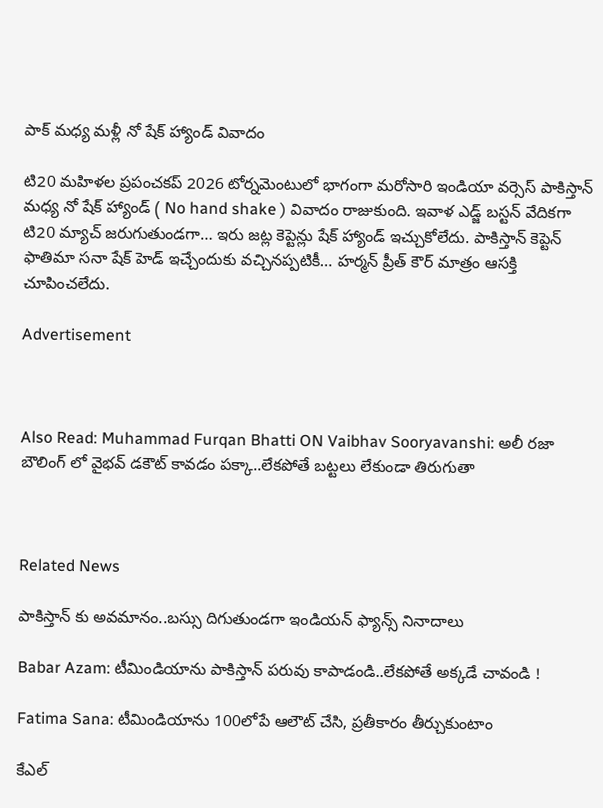పాక్ మ‌ధ్య మ‌ళ్లీ నో షేక్ హ్యాండ్ వివాదం

టి20 మహిళల ప్రపంచకప్ 2026 టోర్నమెంటులో భాగంగా మరోసారి ఇండియా వర్సెస్ పాకిస్తాన్ మధ్య నో షేక్ హ్యాండ్ ( No hand shake ) వివాదం రాజుకుంది. ఇవాళ ఎడ్జ్ బస్టన్ వేదికగా టి20 మ్యాచ్ జరుగుతుండగా… ఇరు జట్ల కెప్టెన్లు షేక్ హ్యాండ్ ఇచ్చుకోలేదు. పాకిస్తాన్ కెప్టెన్ ఫాతిమా సనా షేక్ హెడ్ ఇచ్చేందుకు వచ్చినప్పటికీ… హర్మన్ ప్రీత్ కౌర్ మాత్రం ఆసక్తి చూపించలేదు.

Advertisement



Also Read: Muhammad Furqan Bhatti ON Vaibhav Sooryavanshi: అలీ ర‌జా బౌలింగ్ లో వైభ‌వ్ డ‌కౌట్ కావ‌డం ప‌క్కా..లేక‌పోతే బ‌ట్ట‌లు లేకుండా తిరుగుతా



Related News

పాకిస్తాన్ కు అవ‌మానం..బ‌స్సు దిగుతుండ‌గా ఇండియ‌న్ ఫ్యాన్స్ నినాదాలు

Babar Azam: టీమిండియాను పాకిస్తాన్ ప‌రువు కాపాడండి..లేక‌పోతే అక్క‌డే చావండి !

Fatima Sana: టీమిండియాను 100లోపే ఆలౌట్ చేసి, ప్ర‌తీకారం తీర్చుకుంటాం

కేఎల్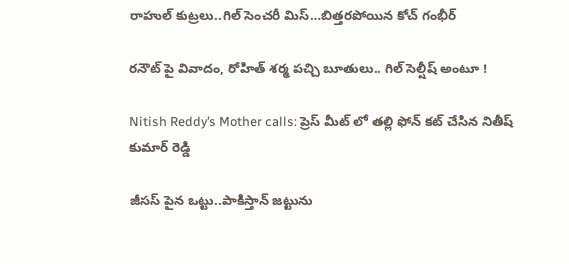రాహుల్ కుట్ర‌లు..గిల్ సెంచ‌రీ మిస్…బిత్త‌ర‌పోయిన కోచ్ గంభీర్

ర‌నౌట్ పై వివాదం, రోహిత్ శ‌ర్మ ప‌చ్చి బూతులు.. గిల్ సెల్షీష్ అంటూ !

Nitish Reddy’s Mother calls: ప్రెస్ మీట్ లో త‌ల్లి ఫోన్ క‌ట్ చేసిన‌ నితీష్ కుమార్ రెడ్డి

జీస‌స్ పైన ఒట్టు..పాకిస్తాన్ జ‌ట్టును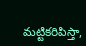మ‌ట్టిక‌రిపిస్తా,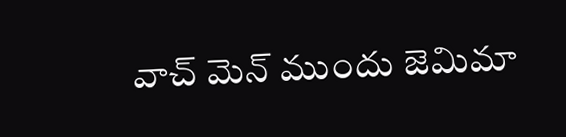వాచ్ మెన్ ముందు జెమిమా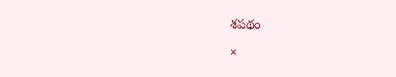శ‌ప‌థం

×